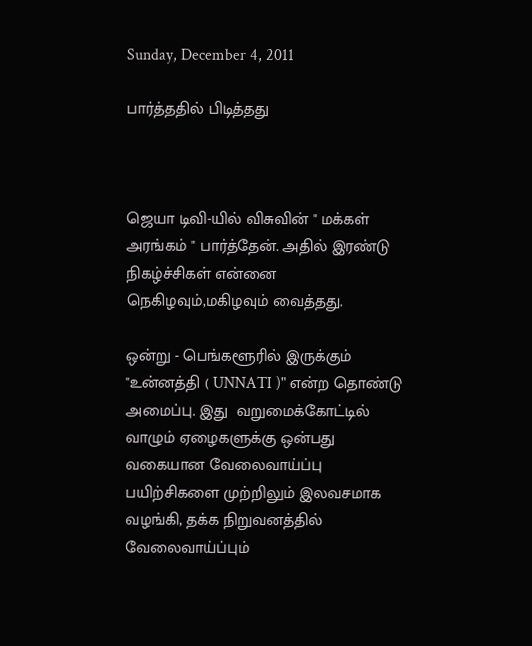Sunday, December 4, 2011

பார்த்ததில் பிடித்தது



ஜெயா டிவி-யில் விசுவின் " மக்கள் அரங்கம் " பார்த்தேன். அதில் இரண்டு
நிகழ்ச்சிகள் என்னை நெகிழவும்,மகிழவும் வைத்தது.

ஒன்று - பெங்களூரில் இருக்கும் "உன்னத்தி ( UNNATI )" என்ற தொண்டு
அமைப்பு. இது  வறுமைக்கோட்டில் வாழும் ஏழைகளுக்கு ஒன்பது
வகையான வேலைவாய்ப்பு பயிற்சிகளை முற்றிலும் இலவசமாக
வழங்கி, தக்க நிறுவனத்தில் வேலைவாய்ப்பும்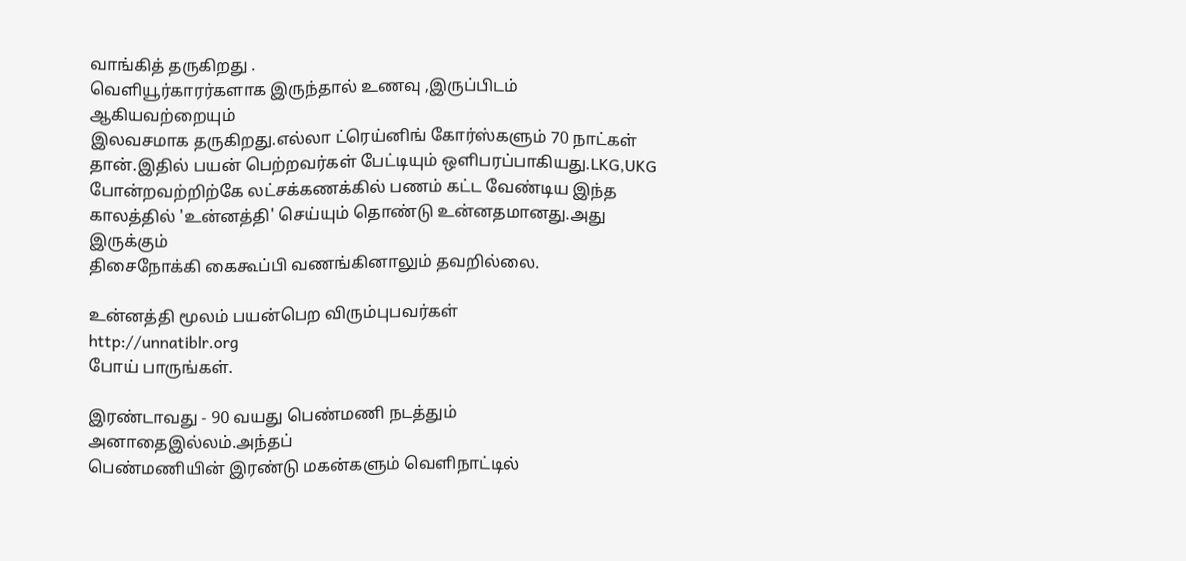வாங்கித் தருகிறது .
வெளியூர்காரர்களாக இருந்தால் உணவு ,இருப்பிடம் ஆகியவற்றையும்
இலவசமாக தருகிறது.எல்லா ட்ரெய்னிங் கோர்ஸ்களும் 70 நாட்கள்
தான்.இதில் பயன் பெற்றவர்கள் பேட்டியும் ஒளிபரப்பாகியது.LKG,UKG
போன்றவற்றிற்கே லட்சக்கணக்கில் பணம் கட்ட வேண்டிய இந்த
காலத்தில் 'உன்னத்தி' செய்யும் தொண்டு உன்னதமானது.அது இருக்கும்
திசைநோக்கி கைகூப்பி வணங்கினாலும் தவறில்லை.

உன்னத்தி மூலம் பயன்பெற விரும்புபவர்கள்
http://unnatiblr.org
போய் பாருங்கள்.

இரண்டாவது - 90 வயது பெண்மணி நடத்தும் அனாதைஇல்லம்.அந்தப்
பெண்மணியின் இரண்டு மகன்களும் வெளிநாட்டில்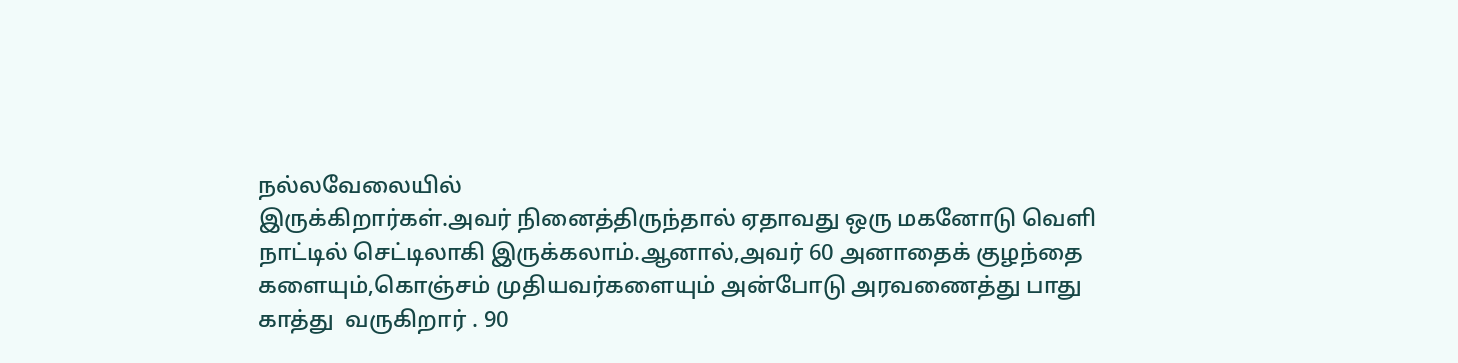நல்லவேலையில்
இருக்கிறார்கள்.அவர் நினைத்திருந்தால் ஏதாவது ஒரு மகனோடு வெளி
நாட்டில் செட்டிலாகி இருக்கலாம்.ஆனால்,அவர் 60 அனாதைக் குழந்தை
களையும்,கொஞ்சம் முதியவர்களையும் அன்போடு அரவணைத்து பாது
காத்து  வருகிறார் . 90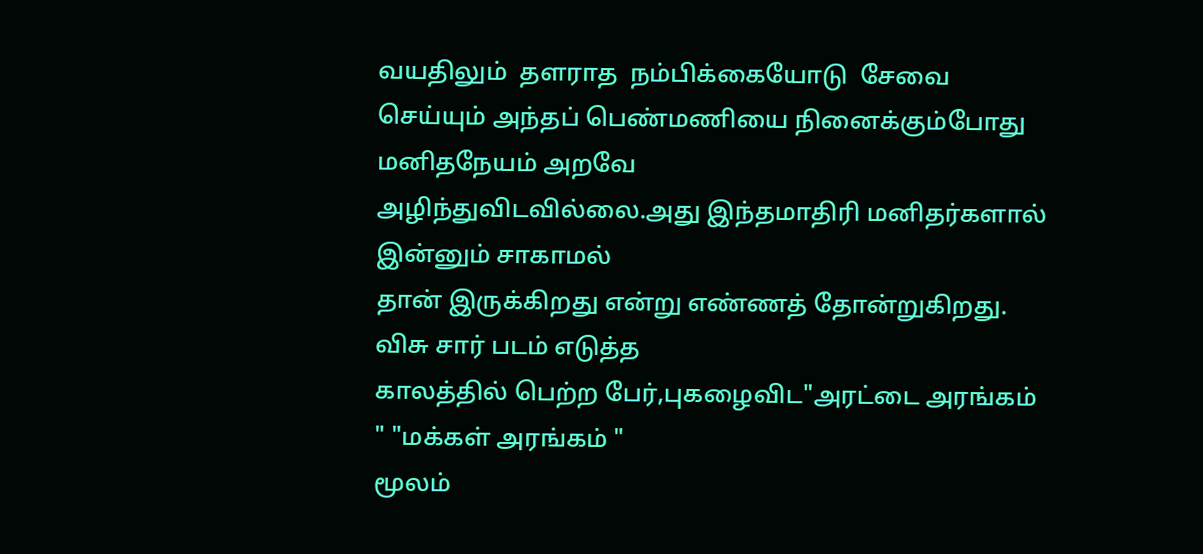வயதிலும்  தளராத  நம்பிக்கையோடு  சேவை
செய்யும் அந்தப் பெண்மணியை நினைக்கும்போது மனிதநேயம் அறவே
அழிந்துவிடவில்லை.அது இந்தமாதிரி மனிதர்களால் இன்னும் சாகாமல்
தான் இருக்கிறது என்று எண்ணத் தோன்றுகிறது. விசு சார் படம் எடுத்த
காலத்தில் பெற்ற பேர்,புகழைவிட"அரட்டை அரங்கம் " "மக்கள் அரங்கம் "
மூலம்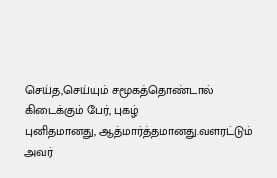செய்த,செய்யும் சமூகத்தொண்டால் கிடைக்கும் பேர், புகழ்
புனிதமானது, ஆத்மார்த்தமானது.வளரட்டும் அவர்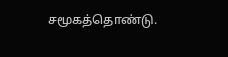சமூகத்தொண்டு.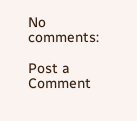No comments:

Post a Comment